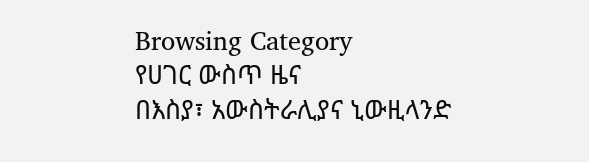Browsing Category
የሀገር ውስጥ ዜና
በእስያ፣ አውስትራሊያና ኒውዚላንድ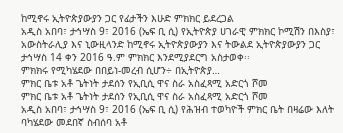ከሚኖሩ ኢትዮጵያውያን ጋር የፊታችን እሁድ ምክክር ይደረጋል
አዲስ አበባ፣ ታኅሣስ 9፣ 2016 (ኤፍ ቢ ሲ) የኢትዮጵያ ሀገራዊ ምክክር ኮሚሽን በእስያ፣ አውስትራሊያ እና ኒውዚላንድ ከሚኖሩ ኢትዮጵያውያን እና ትውልደ ኢትዮጵያውያን ጋር ታኅሣስ 14 ቀን 2016 ዓ.ም ምክክር እንደሚያደርግ አስታወቀ፡፡
ምክክሩ የሚካሄደው በበይነ-መረብ ሲሆን÷ በኢትዮጵያ…
ምክር ቤቱ አቶ ጌትነት ታደሰን የኢቢሲ ዋና ስራ አስፈጻሚ አድርጎ ሾመ
ምክር ቤቱ አቶ ጌትነት ታደሰን የኢቢሲ ዋና ስራ አስፈጻሚ አድርጎ ሾመ
አዲስ አበባ፣ ታኅሣስ 9፣ 2016 (ኤፍ ቢ ሲ) የሕዝብ ተወካዮች ምክር ቤት በዛሬው እለት ባካሄደው መደበኛ ስብሰባ አቶ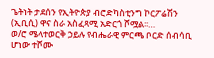ጌትነት ታደሰን የኢትዮጵያ ብሮድካስቲንግ ኮርፖሬሽን (ኢቢሲ) ዋና ስራ አስፈጻሚ አድርጎ ሾሟል፡፡…
ወ/ሮ ሜላተወርቅ ኃይሉ የብሔራዊ ምርጫ ቦርድ ሰብሳቢ ሆነው ተሾሙ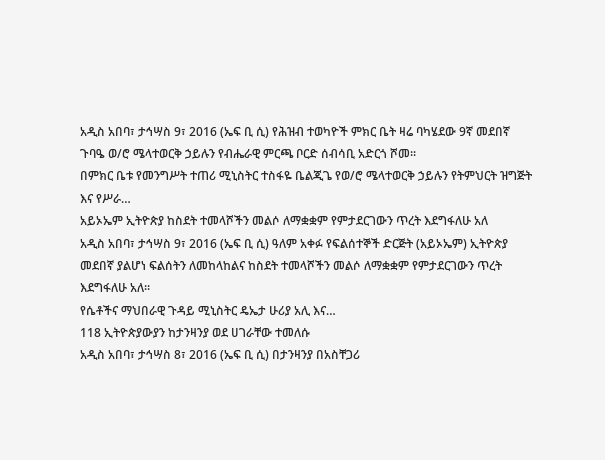አዲስ አበባ፣ ታኅሣስ 9፣ 2016 (ኤፍ ቢ ሲ) የሕዝብ ተወካዮች ምክር ቤት ዛሬ ባካሄደው 9ኛ መደበኛ ጉባዔ ወ/ሮ ሜላተወርቅ ኃይሉን የብሔራዊ ምርጫ ቦርድ ሰብሳቢ አድርጎ ሾመ፡፡
በምክር ቤቱ የመንግሥት ተጠሪ ሚኒስትር ተስፋዬ ቤልጂጌ የወ/ሮ ሜላተወርቅ ኃይሉን የትምህርት ዝግጅት እና የሥራ…
አይኦኤም ኢትዮጵያ ከስደት ተመላሾችን መልሶ ለማቋቋም የምታደርገውን ጥረት እደግፋለሁ አለ
አዲስ አበባ፣ ታኅሣስ 9፣ 2016 (ኤፍ ቢ ሲ) ዓለም አቀፉ የፍልሰተኞች ድርጅት (አይኦኤም) ኢትዮጵያ መደበኛ ያልሆነ ፍልሰትን ለመከላከልና ከስደት ተመላሾችን መልሶ ለማቋቋም የምታደርገውን ጥረት እደግፋለሁ አለ።
የሴቶችና ማህበራዊ ጉዳይ ሚኒስትር ዴኤታ ሁሪያ አሊ እና…
118 ኢትዮጵያውያን ከታንዛንያ ወደ ሀገራቸው ተመለሱ
አዲስ አበባ፣ ታኅሣስ 8፣ 2016 (ኤፍ ቢ ሲ) በታንዛንያ በአስቸጋሪ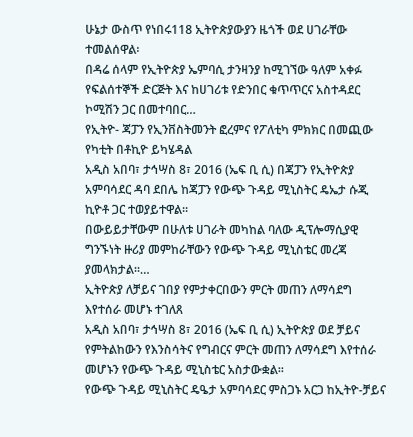ሁኔታ ውስጥ የነበሩ118 ኢትዮጵያውያን ዜጎች ወደ ሀገራቸው ተመልሰዋል፡
በዳሬ ሰላም የኢትዮጵያ ኤምባሲ ታንዛንያ ከሚገኘው ዓለም አቀፉ የፍልሰተኞች ድርጅት እና ከሀገሪቱ የድንበር ቁጥጥርና አስተዳደር ኮሚሽን ጋር በመተባበር…
የኢትዮ- ጃፓን የኢንቨስትመንት ፎረምና የፖለቲካ ምክክር በመጪው የካቲት በቶኪዮ ይካሄዳል
አዲስ አበባ፣ ታኅሣስ 8፣ 2016 (ኤፍ ቢ ሲ) በጃፓን የኢትዮጵያ አምባሳደር ዳባ ደበሌ ከጃፓን የውጭ ጉዳይ ሚኒስትር ዴኤታ ሱጂ ኪዮቶ ጋር ተወያይተዋል፡፡
በውይይታቸውም በሁለቱ ሀገራት መካከል ባለው ዲፕሎማሲያዊ ግንኙነት ዙሪያ መምከራቸውን የውጭ ጉዳይ ሚኒስቴር መረጃ ያመላክታል፡፡…
ኢትዮጵያ ለቻይና ገበያ የምታቀርበውን ምርት መጠን ለማሳደግ እየተሰራ መሆኑ ተገለጸ
አዲስ አበባ፣ ታኅሣስ 8፣ 2016 (ኤፍ ቢ ሲ) ኢትዮጵያ ወደ ቻይና የምትልከውን የእንስሳትና የግብርና ምርት መጠን ለማሳደግ እየተሰራ መሆኑን የውጭ ጉዳይ ሚኒስቴር አስታውቋል፡፡
የውጭ ጉዳይ ሚኒስትር ዴዔታ አምባሳደር ምስጋኑ አርጋ ከኢትዮ-ቻይና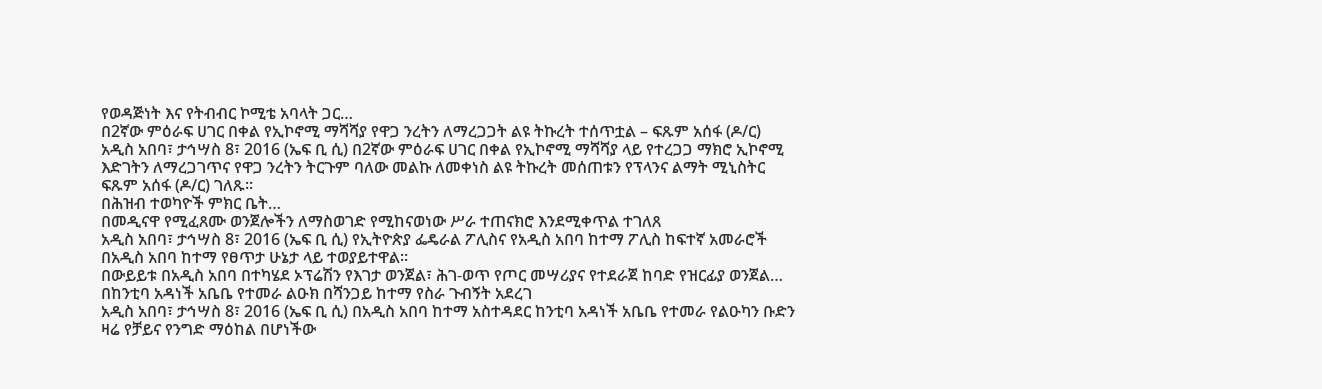የወዳጅነት እና የትብብር ኮሚቴ አባላት ጋር…
በ2ኛው ምዕራፍ ሀገር በቀል የኢኮኖሚ ማሻሻያ የዋጋ ንረትን ለማረጋጋት ልዩ ትኩረት ተሰጥቷል – ፍጹም አሰፋ (ዶ/ር)
አዲስ አበባ፣ ታኅሣስ 8፣ 2016 (ኤፍ ቢ ሲ) በ2ኛው ምዕራፍ ሀገር በቀል የኢኮኖሚ ማሻሻያ ላይ የተረጋጋ ማክሮ ኢኮኖሚ እድገትን ለማረጋገጥና የዋጋ ንረትን ትርጉም ባለው መልኩ ለመቀነስ ልዩ ትኩረት መሰጠቱን የፕላንና ልማት ሚኒስትር ፍጹም አሰፋ (ዶ/ር) ገለጹ።
በሕዝብ ተወካዮች ምክር ቤት…
በመዲናዋ የሚፈጸሙ ወንጀሎችን ለማስወገድ የሚከናወነው ሥራ ተጠናክሮ እንደሚቀጥል ተገለጸ
አዲስ አበባ፣ ታኅሣስ 8፣ 2016 (ኤፍ ቢ ሲ) የኢትዮጵያ ፌዴራል ፖሊስና የአዲስ አበባ ከተማ ፖሊስ ከፍተኛ አመራሮች በአዲስ አበባ ከተማ የፀጥታ ሁኔታ ላይ ተወያይተዋል፡፡
በውይይቱ በአዲስ አበባ በተካሄደ ኦፕሬሽን የእገታ ወንጀል፣ ሕገ-ወጥ የጦር መሣሪያና የተደራጀ ከባድ የዝርፊያ ወንጀል…
በከንቲባ አዳነች አቤቤ የተመራ ልዑክ በሻንጋይ ከተማ የስራ ጉብኝት አደረገ
አዲስ አበባ፣ ታኅሣስ 8፣ 2016 (ኤፍ ቢ ሲ) በአዲስ አበባ ከተማ አስተዳደር ከንቲባ አዳነች አቤቤ የተመራ የልዑካን ቡድን ዛሬ የቻይና የንግድ ማዕከል በሆነችው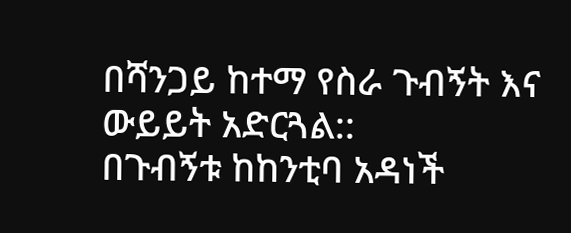በሻንጋይ ከተማ የስራ ጉብኝት እና ውይይት አድርጓል::
በጉብኝቱ ከከንቲባ አዳነች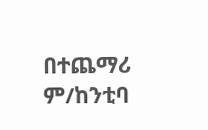በተጨማሪ ም/ከንቲባ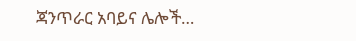ጃንጥራር አባይና ሌሎች…